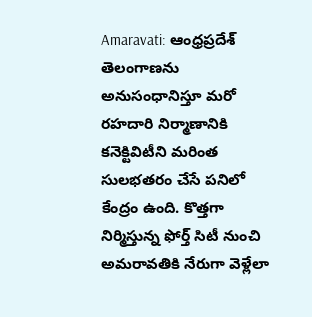Amaravati: ఆంధ్రప్రదేశ్‌ తెలంగాణను అనుసంధానిస్తూ మరో రహదారి నిర్మాణానికి కనెక్టివిటీని మరింత సులభతరం చేసే పనిలో కేంద్రం ఉంది. కొత్తగా నిర్మిస్తున్న ఫోర్త్ సిటీ నుంచి అమరావతికి నేరుగా వెళ్లేలా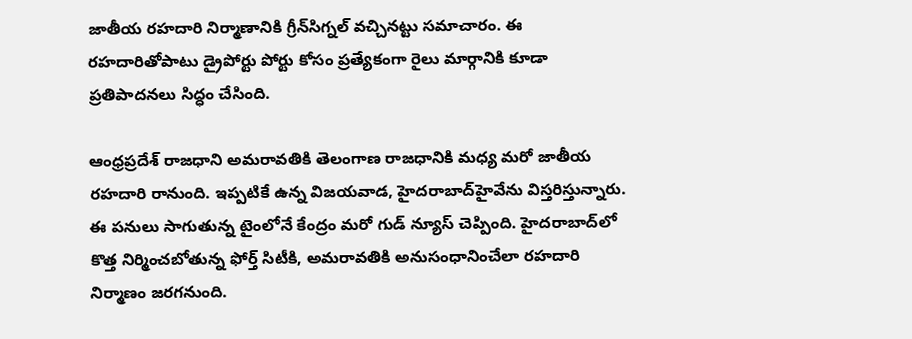జాతీయ రహదారి నిర్మాణానికి గ్రీన్‌సిగ్నల్ వచ్చినట్టు సమాచారం. ఈ రహదారితోపాటు డ్రైపోర్టు పోర్టు కోసం ప్రత్యేకంగా రైలు మార్గానికి కూడా ప్రతిపాదనలు సిద్ధం చేసింది.

ఆంధ్రప్రదేశ్‌ రాజధాని అమరావతికి తెలంగాణ రాజధానికి మధ్య మరో జాతీయ రహదారి రానుంది. ఇప్పటికే ఉన్న విజయవాడ, హైదరాబాద్‌హైవేను విస్తరిస్తున్నారు. ఈ పనులు సాగుతున్న టైంలోనే కేంద్రం మరో గుడ్ న్యూస్ చెప్పింది. హైదరాబాద్‌లో కొత్త నిర్మించబోతున్న ఫోర్త్ సిటీకి, అమరావతికి అనుసంధానించేలా రహదారి నిర్మాణం జరగనుంది.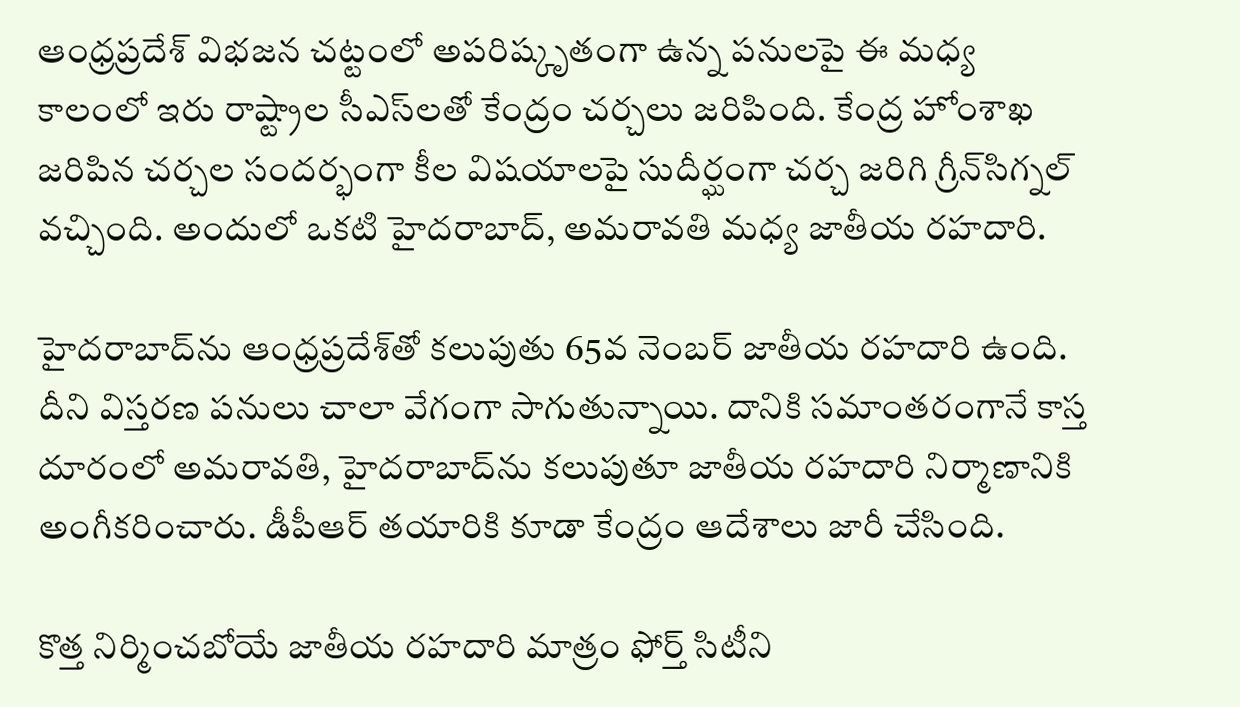ఆంధ్రప్రదేశ్‌ విభజన చట్టంలో అపరిష్కృతంగా ఉన్న పనులపై ఈ మధ్య కాలంలో ఇరు రాష్ట్రాల సీఎస్‌లతో కేంద్రం చర్చలు జరిపింది. కేంద్ర హోంశాఖ జరిపిన చర్చల సందర్భంగా కీల విషయాలపై సుదీర్ఘంగా చర్చ జరిగి గ్రీన్‌సిగ్నల్ వచ్చింది. అందులో ఒకటి హైదరాబాద్, అమరావతి మధ్య జాతీయ రహదారి.

హైదరాబాద్‌ను ఆంధ్రప్రదేశ్‌తో కలుపుతు 65వ నెంబర్ జాతీయ రహదారి ఉంది. దీని విస్తరణ పనులు చాలా వేగంగా సాగుతున్నాయి. దానికి సమాంతరంగానే కాస్త దూరంలో అమరావతి, హైదరాబాద్‌ను కలుపుతూ జాతీయ రహదారి నిర్మాణానికి అంగీకరించారు. డీపీఆర్ తయారికి కూడా కేంద్రం ఆదేశాలు జారీ చేసింది.

కొత్త నిర్మించబోయే జాతీయ రహదారి మాత్రం ఫోర్త్‌ సిటీని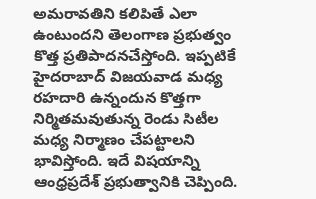అమరావతిని కలిపితే ఎలా ఉంటుందని తెలంగాణ ప్రభుత్వం కొత్త ప్రతిపాదనచేస్తోంది. ఇప్పటికే హైదరాబాద్‌ విజయవాడ మధ్య రహదారి ఉన్నందున కొత్తగా నిర్మితమవుతున్న రెండు సిటీల మధ్య నిర్మాణం చేపట్టాలని భావిస్తోంది. ఇదే విషయాన్ని ఆంధ్రప్రదేశ్ ప్రభుత్వానికి చెప్పింది.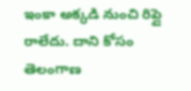ఇంకా అక్కడి నుంచి రిప్లై రాలేదు. దాని కోసం తెలంగాణ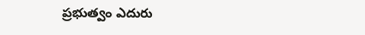ప్రభుత్వం ఎదురు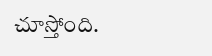చూస్తోంది.